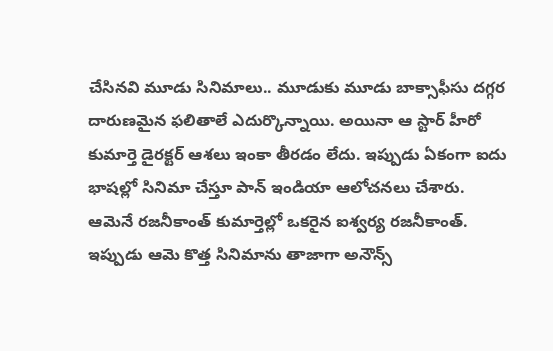చేసినవి మూడు సినిమాలు.. మూడుకు మూడు బాక్సాఫీసు దగ్గర దారుణమైన ఫలితాలే ఎదుర్కొన్నాయి. అయినా ఆ స్టార్ హీరో కుమార్తె డైరక్టర్ ఆశలు ఇంకా తీరడం లేదు. ఇప్పుడు ఏకంగా ఐదు భాషల్లో సినిమా చేస్తూ పాన్ ఇండియా ఆలోచనలు చేశారు. ఆమెనే రజనీకాంత్ కుమార్తెల్లో ఒకరైన ఐశ్వర్య రజనీకాంత్. ఇప్పుడు ఆమె కొత్త సినిమాను తాజాగా అనౌన్స్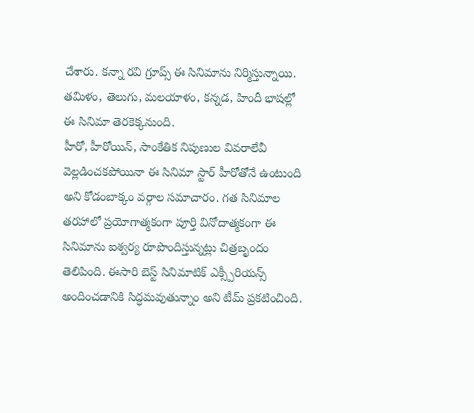చేశారు. కన్నా రవి గ్రూప్స్ ఈ సినిమాను నిర్మిస్తున్నాయి. తమిళం, తెలుగు, మలయాళం, కన్నడ, హిందీ భాషల్లో ఈ సినిమా తెరకెక్కనుంది.
హీరో, హీరోయిన్, సాంకేతిక నిపుణుల వివరాలేవీ వెల్లడించకపోయినా ఈ సినిమా స్టార్ హీరోతోనే ఉంటుంది అని కోడంబాక్కం వర్గాల సమాచారం. గత సినిమాల తరహాలో ప్రయోగాత్మకంగా పూర్తి వినోదాత్మకంగా ఈ సినిమాను ఐశ్వర్య రూపొందిస్తున్నట్లు చిత్రబృందం తెలిపింది. ఈసారి బెస్ట్ సినిమాటిక్ ఎక్స్పీరియన్స్ అందించడానికి సిద్ధమవుతున్నాం అని టీమ్ ప్రకటించింది.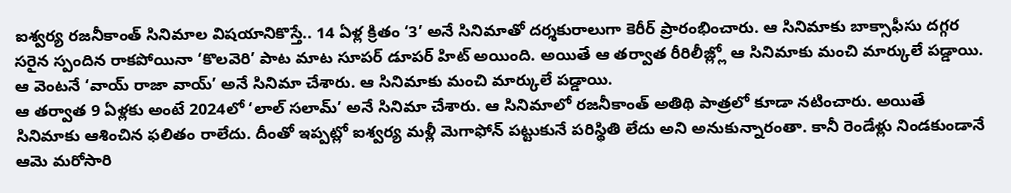ఐశ్వర్య రజనీకాంత్ సినిమాల విషయానికొస్తే.. 14 ఏళ్ల క్రితం ‘3’ అనే సినిమాతో దర్శకురాలుగా కెరీర్ ప్రారంభించారు. ఆ సినిమాకు బాక్సాఫీసు దగ్గర సరైన స్పందిన రాకపోయినా ‘కొలవెరి’ పాట మాట సూపర్ డూపర్ హిట్ అయింది. అయితే ఆ తర్వాత రీరిలీజ్ల్లో ఆ సినిమాకు మంచి మార్కులే పడ్డాయి. ఆ వెంటనే ‘వాయ్ రాజా వాయ్’ అనే సినిమా చేశారు. ఆ సినిమాకు మంచి మార్కులే పడ్డాయి.
ఆ తర్వాత 9 ఏళ్లకు అంటే 2024లో ‘లాల్ సలామ్’ అనే సినిమా చేశారు. ఆ సినిమాలో రజనీకాంత్ అతిథి పాత్రలో కూడా నటించారు. అయితే సినిమాకు ఆశించిన ఫలితం రాలేదు. దీంతో ఇప్పట్లో ఐశ్వర్య మళ్లీ మెగాఫోన్ పట్టుకునే పరిస్థితి లేదు అని అనుకున్నారంతా. కానీ రెండేళ్లు నిండకుండానే ఆమె మరోసారి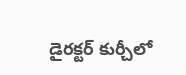డైరక్టర్ కుర్చీలో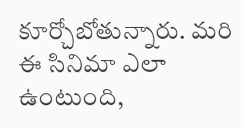కూర్చోబోతున్నారు. మరి ఈ సినిమా ఎలా ఉంటుంది,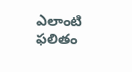ఎలాంటి ఫలితం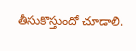తీసుకొస్తుందో చూడాలి.